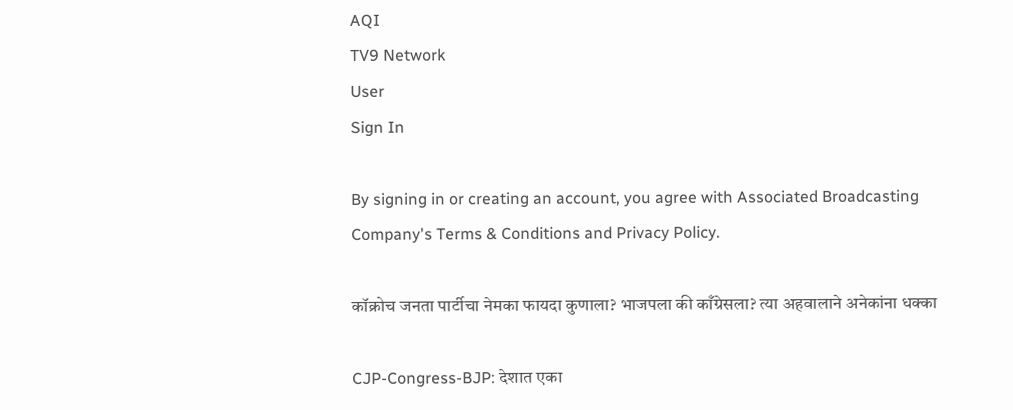AQI
TV9 Network
User
Sign In

By signing in or creating an account, you agree with Associated Broadcasting Company's Terms & Conditions and Privacy Policy.

कॉक्रोच जनता पार्टीचा नेमका फायदा कुणाला? भाजपला की काँग्रेसला? त्या अहवालाने अनेकांना धक्का

CJP-Congress-BJP: देशात एका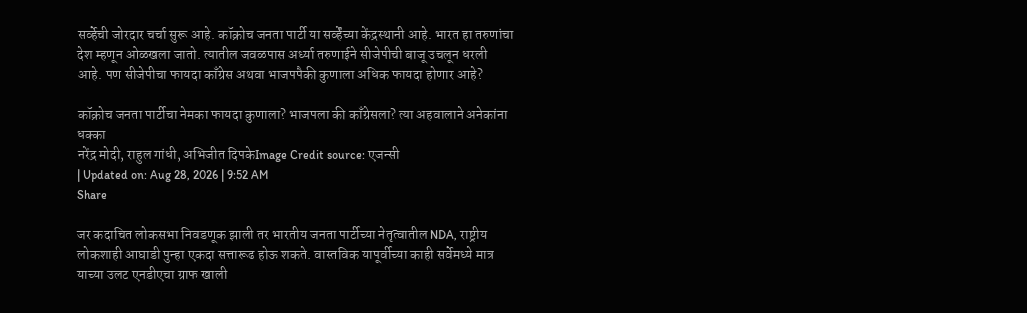सर्व्हेची जोरदार चर्चा सुरू आहे. कॉक्रोच जनता पार्टी या सर्व्हेंच्या केंद्रस्थानी आहे. भारत हा तरुणांचा देश म्हणून ओळखला जातो. त्यातील जवळपास अर्ध्या तरुणाईने सीजेपीची बाजू उचलून धरली आहे. पण सीजेपीचा फायदा काँग्रेस अथवा भाजपपैकी कुणाला अधिक फायदा होणार आहे?

कॉक्रोच जनता पार्टीचा नेमका फायदा कुणाला? भाजपला की काँग्रेसला? त्या अहवालाने अनेकांना धक्का
नरेंद्र मोदी, राहुल गांधी, अभिजीत दिपकेImage Credit source: एजन्सी
| Updated on: Aug 28, 2026 | 9:52 AM
Share

जर कदाचित लोकसभा निवडणूक झाली तर भारतीय जनता पार्टीच्या नेतृत्वातील NDA, राष्ट्रीय लोकशाही आघाडी पुन्हा एकदा सत्तारूढ होऊ शकते. वास्तविक यापूर्वीच्या काही सर्वेमध्ये मात्र याच्या उलट एनडीएचा ग्राफ खाली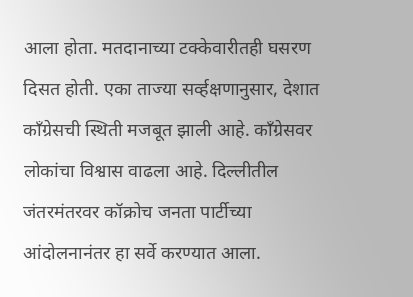आला होता. मतदानाच्या टक्केवारीतही घसरण दिसत होती. एका ताज्या सर्व्हक्षणानुसार, देशात काँग्रेसची स्थिती मजबूत झाली आहे. काँग्रेसवर लोकांचा विश्वास वाढला आहे. दिल्लीतील जंतरमंतरवर कॉक्रोच जनता पार्टीच्या आंदोलनानंतर हा सर्वे करण्यात आला.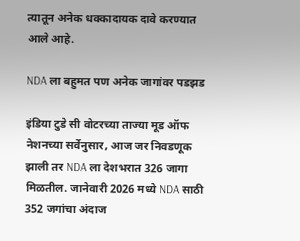त्यातून अनेक धक्कादायक दावे करण्यात आले आहे.

NDA ला बहुमत पण अनेक जागांवर पडझड

इंडिया टुडे सी वोटरच्या ताज्या मूड ऑफ नेशनच्या सर्वेनुसार, आज जर निवडणूक झाली तर NDA ला देशभरात 326 जागा मिळतील. जानेवारी 2026 मध्ये NDA साठी 352 जगांचा अंदाज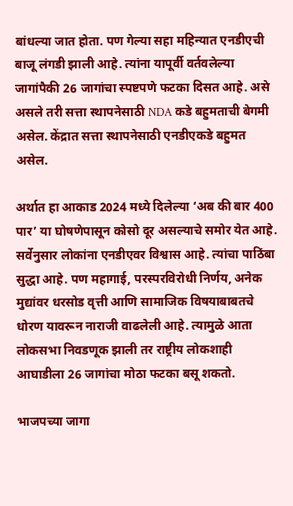बांधल्या जात होता. पण गेल्या सहा महिन्यात एनडीएची बाजू लंगडी झाली आहे. त्यांना यापूर्वी वर्तवलेल्या जागांपैकी 26 जागांचा स्पष्टपणे फटका दिसत आहे. असे असले तरी सत्ता स्थापनेसाठी NDA कडे बहुमताची बेगमी असेल. केंद्रात सत्ता स्थापनेसाठी एनडीएकडे बहुमत असेल.

अर्थात हा आकाड 2024 मध्ये दिलेल्या ‘अब की बार 400 पार’ या घोषणेपासून कोसो दूर असल्याचे समोर येत आहे. सर्वेनुसार लोकांना एनडीएवर विश्वास आहे. त्यांचा पाठिंबा सुद्धा आहे. पण महागाई, परस्परविरोधी निर्णय, अनेक मुद्यांवर धरसोड वृत्ती आणि सामाजिक विषयाबाबतचे धोरण यावरून नाराजी वाढलेली आहे. त्यामुळे आता लोकसभा निवडणूक झाली तर राष्ट्रीय लोकशाही आघाडीला 26 जागांचा मोठा फटका बसू शकतो.

भाजपच्या जागा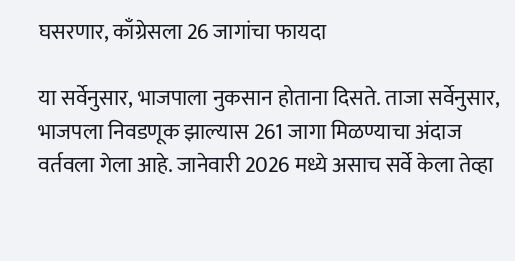घसरणार, काँग्रेसला 26 जागांचा फायदा

या सर्वेनुसार, भाजपाला नुकसान होताना दिसते. ताजा सर्वेनुसार, भाजपला निवडणूक झाल्यास 261 जागा मिळण्याचा अंदाज वर्तवला गेला आहे. जानेवारी 2026 मध्ये असाच सर्वे केला तेव्हा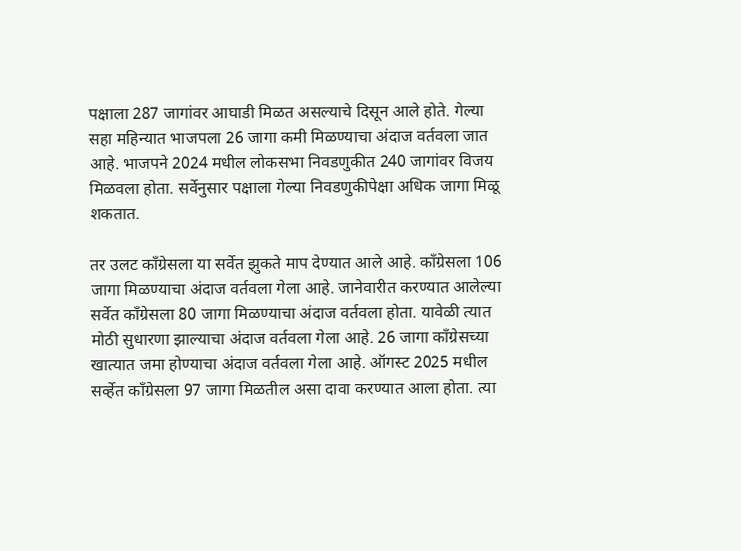पक्षाला 287 जागांवर आघाडी मिळत असल्याचे दिसून आले होते. गेल्या सहा महिन्यात भाजपला 26 जागा कमी मिळण्याचा अंदाज वर्तवला जात आहे. भाजपने 2024 मधील लोकसभा निवडणुकीत 240 जागांवर विजय मिळवला होता. सर्वेनुसार पक्षाला गेल्या निवडणुकीपेक्षा अधिक जागा मिळू शकतात.

तर उलट काँग्रेसला या सर्वेत झुकते माप देण्यात आले आहे. काँग्रेसला 106 जागा मिळण्याचा अंदाज वर्तवला गेला आहे. जानेवारीत करण्यात आलेल्या सर्वेत काँग्रेसला 80 जागा मिळण्याचा अंदाज वर्तवला होता. यावेळी त्यात मोठी सुधारणा झाल्याचा अंदाज वर्तवला गेला आहे. 26 जागा काँग्रेसच्या खात्यात जमा होण्याचा अंदाज वर्तवला गेला आहे. ऑगस्ट 2025 मधील सर्व्हेत काँग्रेसला 97 जागा मिळतील असा दावा करण्यात आला होता. त्या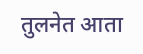तुलनेत आता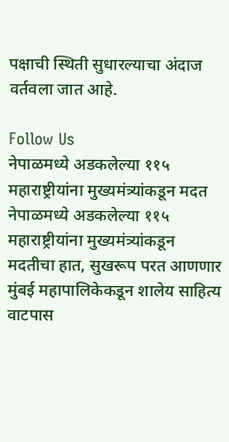पक्षाची स्थिती सुधारल्याचा अंदाज वर्तवला जात आहे.

Follow Us
नेपाळमध्ये अडकलेल्या ११५ महाराष्ट्रीयांना मुख्यमंत्र्यांकडून मदत
नेपाळमध्ये अडकलेल्या ११५ महाराष्ट्रीयांना मुख्यमंत्र्यांकडून मदतीचा हात, सुखरूप परत आणणार
मुंबई महापालिकेकडून शालेय साहित्य वाटपास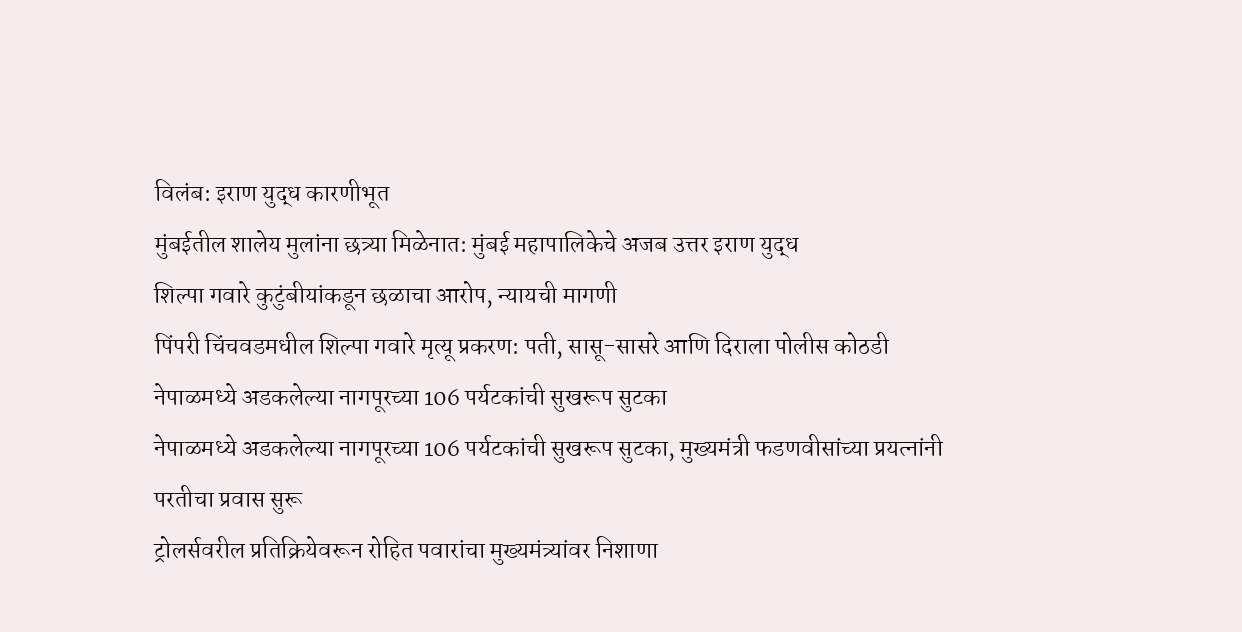विलंब: इराण युद्ध कारणीभूत
मुंबईतील शालेय मुलांना छत्र्या मिळेनात: मुंबई महापालिकेचे अजब उत्तर इराण युद्ध
शिल्पा गवारे कुटुंबीयांकडून छळाचा आरोप, न्यायची मागणी
पिंपरी चिंचवडमधील शिल्पा गवारे मृत्यू प्रकरण: पती, सासू-सासरे आणि दिराला पोलीस कोठडी
नेपाळमध्ये अडकलेल्या नागपूरच्या 106 पर्यटकांची सुखरूप सुटका
नेपाळमध्ये अडकलेल्या नागपूरच्या 106 पर्यटकांची सुखरूप सुटका, मुख्यमंत्री फडणवीसांच्या प्रयत्नांनी परतीचा प्रवास सुरू
ट्रोलर्सवरील प्रतिक्रियेवरून रोहित पवारांचा मुख्यमंत्र्यांवर निशाणा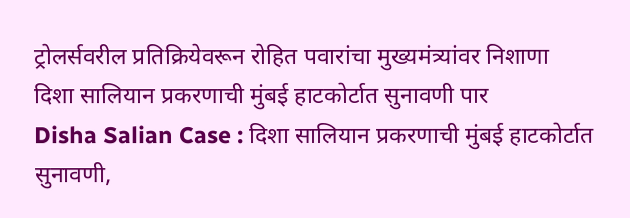ट्रोलर्सवरील प्रतिक्रियेवरून रोहित पवारांचा मुख्यमंत्र्यांवर निशाणा
दिशा सालियान प्रकरणाची मुंबई हाटकोर्टात सुनावणी पार
Disha Salian Case : दिशा सालियान प्रकरणाची मुंबई हाटकोर्टात सुनावणी,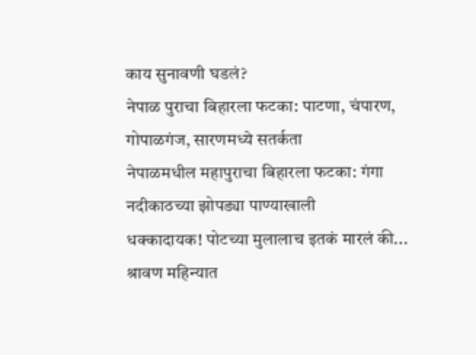काय सुनावणी घडलं?
नेपाळ पुराचा बिहारला फटका: पाटणा, चंपारण, गोपाळगंज, सारणमध्ये सतर्कता
नेपाळमधील महापुराचा बिहारला फटका: गंगा नदीकाठच्या झोपड्या पाण्याखाली
धक्कादायक! पोटच्या मुलालाच इतकं मारलं की... श्रावण महिन्यात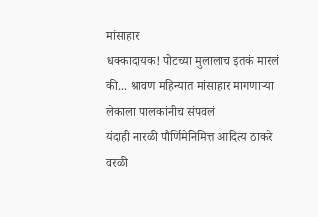मांसाहार
धक्कादायक! पोटच्या मुलालाच इतकं मारलं की... श्रावण महिन्यात मांसाहार मागणाऱ्या लेकाला पालकांनीच संपवलं
यंदाही नारळी पौर्णिमेनिमित्त आदित्य ठाकरे वरळी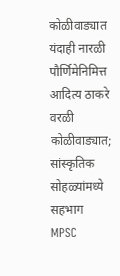कोळीवाड्यात
यंदाही नारळी पौर्णिमेनिमित्त आदित्य ठाकरे वरळी कोळीवाड्यात; सांस्कृतिक सोहळ्यांमध्ये सहभाग
MPSC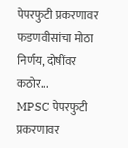पेपरफुटी प्रकरणावर फडणवीसांचा मोठा निर्णय, दोषींवर कठोर...
MPSC पेपरफुटी प्रकरणावर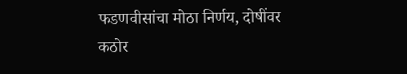फडणवीसांचा मोठा निर्णय, दोषींवर कठोर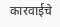कारवाईचे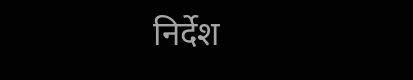निर्देश